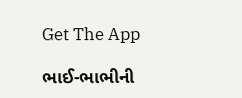Get The App

ભાઈ-ભાભીની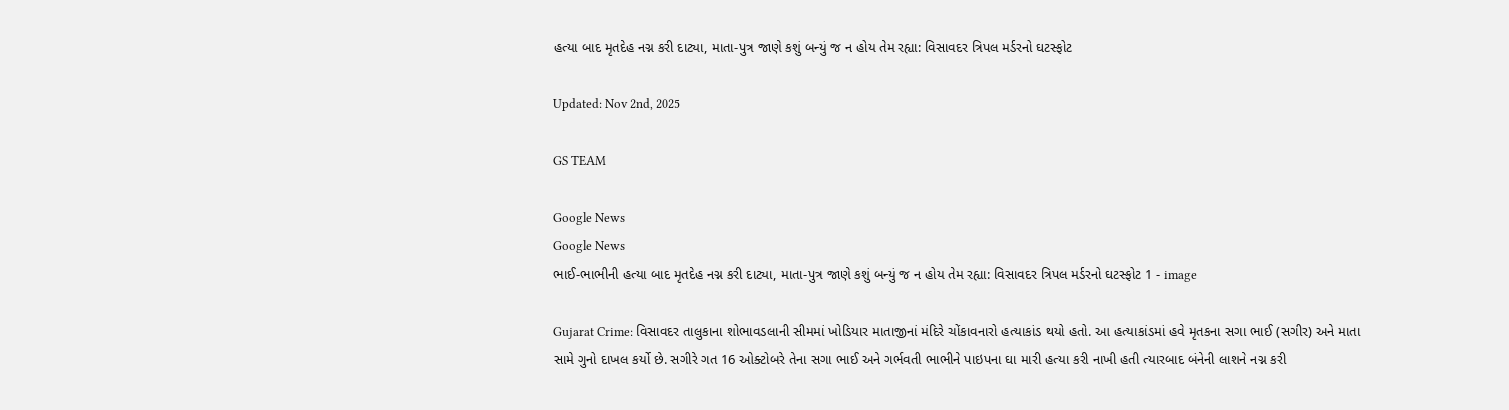હત્યા બાદ મૃતદેહ નગ્ન કરી દાટ્યા, માતા-પુત્ર જાણે કશું બન્યું જ ન હોય તેમ રહ્યા: વિસાવદર ત્રિપલ મર્ડરનો ઘટસ્ફોટ

Updated: Nov 2nd, 2025

GS TEAM

Google News
Google News
ભાઈ-ભાભીની હત્યા બાદ મૃતદેહ નગ્ન કરી દાટ્યા, માતા-પુત્ર જાણે કશું બન્યું જ ન હોય તેમ રહ્યા: વિસાવદર ત્રિપલ મર્ડરનો ઘટસ્ફોટ 1 - image

Gujarat Crime: વિસાવદર તાલુકાના શોભાવડલાની સીમમાં ખોડિયાર માતાજીનાં મંદિરે ચોંકાવનારો હત્યાકાંડ થયો હતો. આ હત્યાકાંડમાં હવે મૃતકના સગા ભાઈ (સગીર) અને માતા સામે ગુનો દાખલ કર્યો છે. સગીરે ગત 16 ઓક્ટોબરે તેના સગા ભાઈ અને ગર્ભવતી ભાભીને પાઇપના ઘા મારી હત્યા કરી નાખી હતી ત્યારબાદ બંનેની લાશને નગ્ન કરી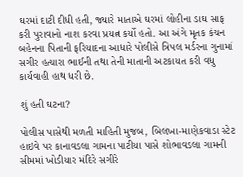ઘરમાં દાટી દીધી હતી, જ્યારે માતાએ ઘરમાં લોહીના ડાઘ સાફ કરી પુરાવાનો નાશ કરવા પ્રયત્ન કર્યો હતો. આ અંગે મૃતક કંચન બહેનના પિતાની ફરિયાદના આધારે પોલીસે ત્રિપલ મર્ડરના ગુનામાં સગીર હત્યારા ભાઈની તથા તેની માતાની અટકાયત કરી વધુ કાર્યવાહી હાથ ધરી છે.

શું હતી ઘટના?

પોલીસ પાસેથી મળતી માહિતી મુજબ, બિલખા-માણેકવાડા સ્ટેટ હાઇવે પર કાનાવડલા ગામના પાટીયા પાસે શોભાવડલા ગામની સીમમાં ખોડીયાર મંદિરે સગીરે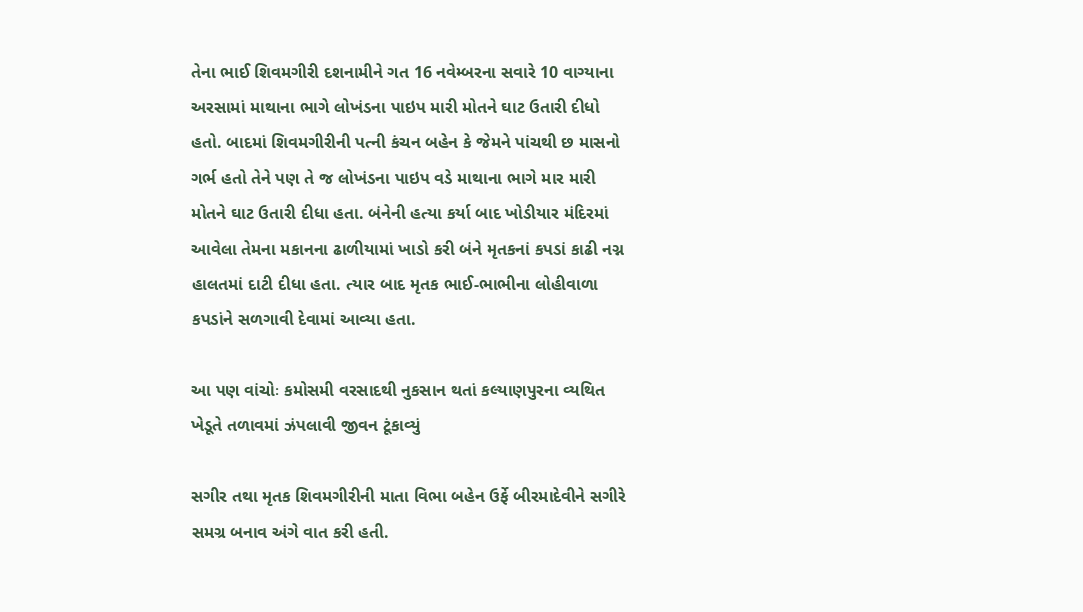તેના ભાઈ શિવમગીરી દશનામીને ગત 16 નવેમ્બરના સવારે 10 વાગ્યાના અરસામાં માથાના ભાગે લોખંડના પાઇપ મારી મોતને ઘાટ ઉતારી દીધો હતો. બાદમાં શિવમગીરીની પત્ની કંચન બહેન કે જેમને પાંચથી છ માસનો ગર્ભ હતો તેને પણ તે જ લોખંડના પાઇપ વડે માથાના ભાગે માર મારી મોતને ઘાટ ઉતારી દીધા હતા. બંનેની હત્યા કર્યા બાદ ખોડીયાર મંદિરમાં આવેલા તેમના મકાનના ઢાળીયામાં ખાડો કરી બંને મૃતકનાં કપડાં કાઢી નગ્ન હાલતમાં દાટી દીધા હતા. ત્યાર બાદ મૃતક ભાઈ-ભાભીના લોહીવાળા કપડાંને સળગાવી દેવામાં આવ્યા હતા.

આ પણ વાંચોઃ કમોસમી વરસાદથી નુકસાન થતાં કલ્યાણપુરના વ્યથિત ખેડૂતે તળાવમાં ઝંપલાવી જીવન ટૂંકાવ્યું

સગીર તથા મૃતક શિવમગીરીની માતા વિભા બહેન ઉર્ફે બીરમાદેવીને સગીરે સમગ્ર બનાવ અંગે વાત કરી હતી.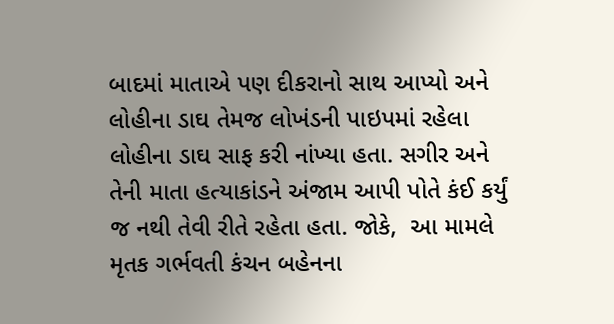બાદમાં માતાએ પણ દીકરાનો સાથ આપ્યો અને લોહીના ડાઘ તેમજ લોખંડની પાઇપમાં રહેલા લોહીના ડાઘ સાફ કરી નાંખ્યા હતા. સગીર અને તેની માતા હત્યાકાંડને અંજામ આપી પોતે કંઈ કર્યું જ નથી તેવી રીતે રહેતા હતા. જોકે,  આ મામલે મૃતક ગર્ભવતી કંચન બહેનના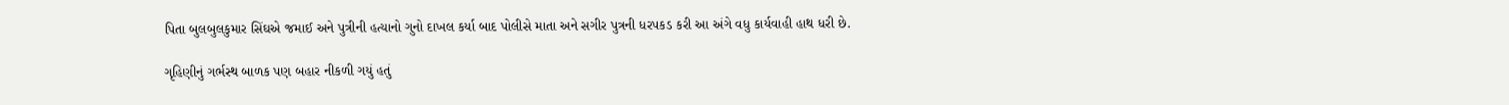પિતા બુલબુલકુમાર સિંઘએ જમાઈ અને પુત્રીની હત્યાનો ગુનો દાખલ કર્યા બાદ પોલીસે માતા અને સગીર પુત્રની ધરપકડ કરી આ અંગે વધુ કાર્યવાહી હાથ ધરી છે.

ગૃહિણીનું ગર્ભસ્થ બાળક પણ બહાર નીકળી ગયું હતું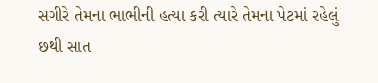સગીરે તેમના ભાભીની હત્યા કરી ત્યારે તેમના પેટમાં રહેલું છથી સાત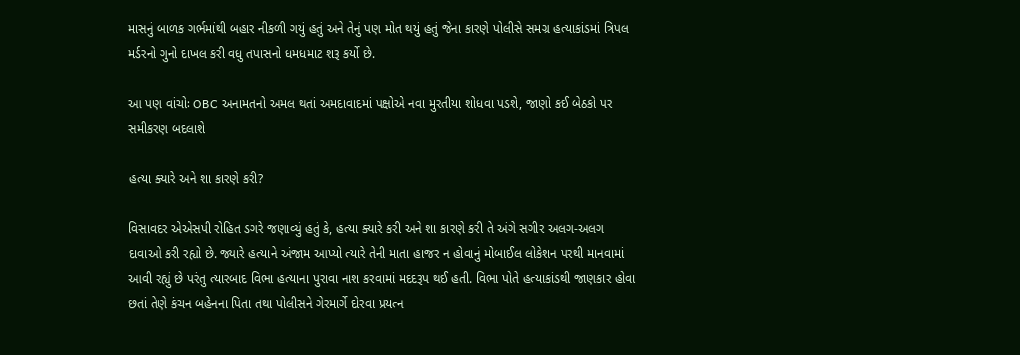માસનું બાળક ગર્ભમાંથી બહાર નીકળી ગયું હતું અને તેનું પણ મોત થયું હતું જેના કારણે પોલીસે સમગ્ર હત્યાકાંડમાં ત્રિપલ મર્ડરનો ગુનો દાખલ કરી વધુ તપાસનો ધમધમાટ શરૂ કર્યો છે.

આ પણ વાંચોઃ OBC અનામતનો અમલ થતાં અમદાવાદમાં પક્ષોએ નવા મુરતીયા શોધવા પડશે, જાણો કઈ બેઠકો પર સમીકરણ બદલાશે

હત્યા ક્યારે અને શા કારણે કરી?

વિસાવદર એએસપી રોહિત ડગરે જણાવ્યું હતું કે, હત્યા ક્યારે કરી અને શા કારણે કરી તે અંગે સગીર અલગ-અલગ દાવાઓ કરી રહ્યો છે. જ્યારે હત્યાને અંજામ આપ્યો ત્યારે તેની માતા હાજર ન હોવાનું મોબાઈલ લોકેશન પરથી માનવામાં આવી રહ્યું છે પરંતુ ત્યારબાદ વિભા હત્યાના પુરાવા નાશ કરવામાં મદદરૂપ થઈ હતી. વિભા પોતે હત્યાકાંડથી જાણકાર હોવા છતાં તેણે કંચન બહેનના પિતા તથા પોલીસને ગેરમાર્ગે દોરવા પ્રયત્ન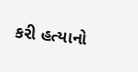કરી હત્યાનો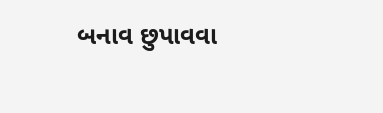બનાવ છુપાવવા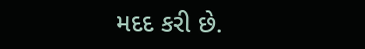મદદ કરી છે.